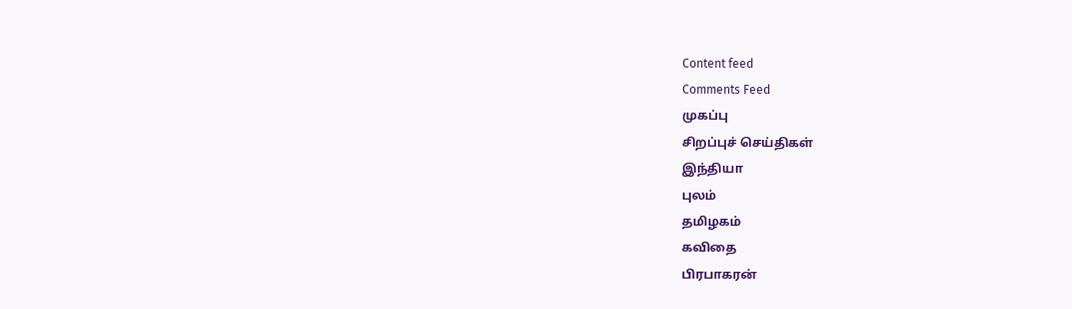Content feed
Comments Feed
முகப்பு
சிறப்புச் செய்திகள்
இந்தியா
புலம்
தமிழகம்
கவிதை
பிரபாகரன்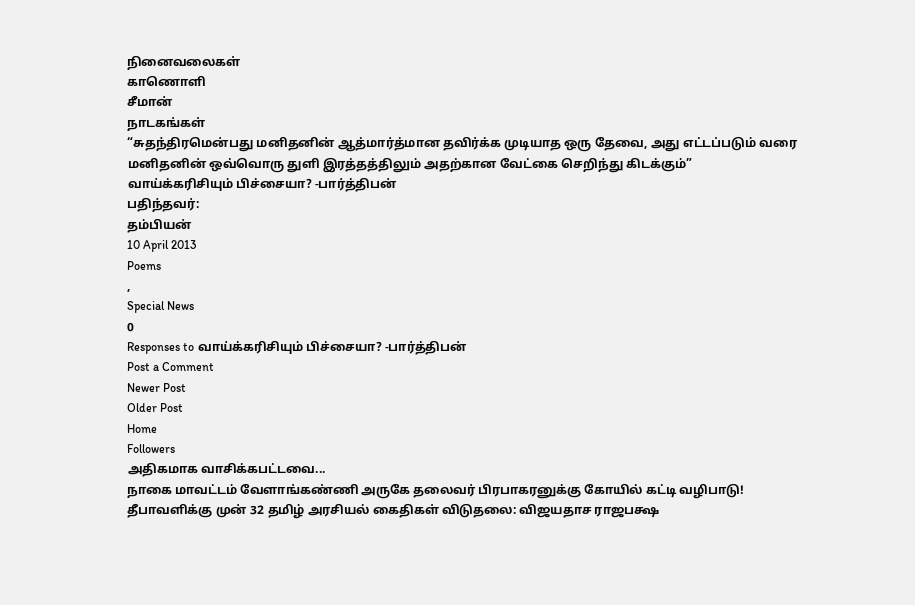நினைவலைகள்
காணொளி
சீமான்
நாடகங்கள்
“சுதந்திரமென்பது மனிதனின் ஆத்மார்த்மான தவிர்க்க முடியாத ஒரு தேவை, அது எட்டப்படும் வரை மனிதனின் ஒவ்வொரு துளி இரத்தத்திலும் அதற்கான வேட்கை செறிந்து கிடக்கும்”
வாய்க்கரிசியும் பிச்சையா? -பார்த்திபன்
பதிந்தவர்:
தம்பியன்
10 April 2013
Poems
,
Special News
0
Responses to வாய்க்கரிசியும் பிச்சையா? -பார்த்திபன்
Post a Comment
Newer Post
Older Post
Home
Followers
அதிகமாக வாசிக்கபட்டவை...
நாகை மாவட்டம் வேளாங்கண்ணி அருகே தலைவர் பிரபாகரனுக்கு கோயில் கட்டி வழிபாடு!
தீபாவளிக்கு முன் 32 தமிழ் அரசியல் கைதிகள் விடுதலை: விஜயதாச ராஜபக்ஷ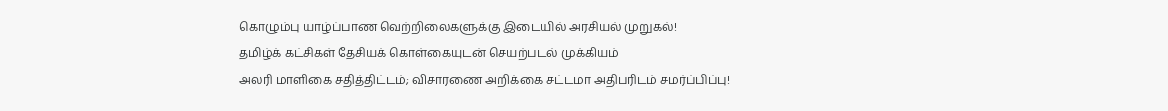கொழும்பு யாழ்ப்பாண வெற்றிலைகளுக்கு இடையில் அரசியல் முறுகல்!
தமிழ்க் கட்சிகள் தேசியக் கொள்கையுடன் செயற்படல் முக்கியம்
அலரி மாளிகை சதித்திட்டம்; விசாரணை அறிக்கை சட்டமா அதிபரிடம் சமர்ப்பிப்பு!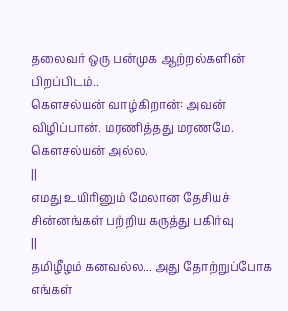தலைவர் ஒரு பன்முக ஆற்றல்களின் பிறப்பிடம்..
கௌசல்யன் வாழ்கிறான்: அவன் விழிப்பான். மரணித்தது மரணமே. கௌசல்யன் அல்ல.
||
எமது உயிரினும் மேலான தேசியச் சின்னங்கள் பற்றிய கருத்து பகிர்வு
||
தமிழீழம் கனவல்ல... அது தோற்றுப்போக எங்கள்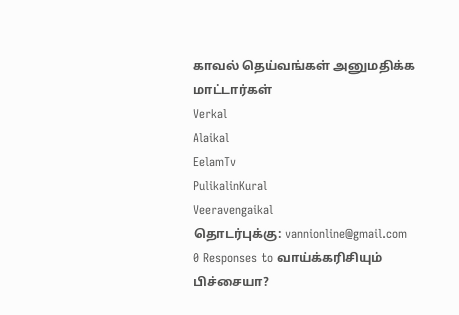காவல் தெய்வங்கள் அனுமதிக்க மாட்டார்கள்
Verkal
Alaikal
EelamTv
PulikalinKural
Veeravengaikal
தொடர்புக்கு: vannionline@gmail.com
0 Responses to வாய்க்கரிசியும் பிச்சையா?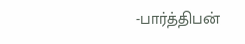-பார்த்திபன்